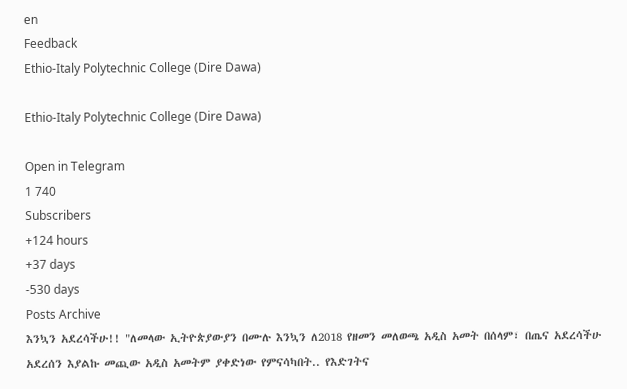en
Feedback
Ethio-Italy Polytechnic College (Dire Dawa)

Ethio-Italy Polytechnic College (Dire Dawa)

Open in Telegram
1 740
Subscribers
+124 hours
+37 days
-530 days
Posts Archive
እንኳን አደረሳችሁ!! "ለመላው ኢትዮጵያውያን በሙሉ እንኳን ለ2018 የዘመን መለወጫ አዲስ አመት በሰላም፣ በጤና አደረሳችሁ አደረሰን እያልኩ መጪው አዲስ አመትም ያቀድነው የምናሳካበት.. የእድገትና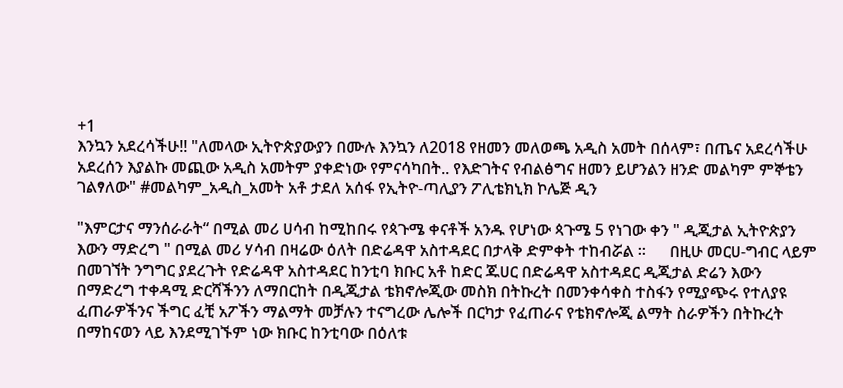+1
እንኳን አደረሳችሁ!! "ለመላው ኢትዮጵያውያን በሙሉ እንኳን ለ2018 የዘመን መለወጫ አዲስ አመት በሰላም፣ በጤና አደረሳችሁ አደረሰን እያልኩ መጪው አዲስ አመትም ያቀድነው የምናሳካበት.. የእድገትና የብልፅግና ዘመን ይሆንልን ዘንድ መልካም ምኞቴን ገልፃለው" #መልካም_አዲስ_አመት አቶ ታደለ አሰፋ የኢትዮ-ጣሊያን ፖሊቴክኒክ ኮሌጅ ዲን

"እምርታና ማንሰራራት“ በሚል መሪ ሀሳብ ከሚከበሩ የጳጉሜ ቀናቶች አንዱ የሆነው ጳጉሜ 5 የነገው ቀን " ዲጂታል ኢትዮጵያን እውን ማድረግ " በሚል መሪ ሃሳብ በዛሬው ዕለት በድሬዳዋ አስተዳደር በታላቅ ድምቀት ተከብሯል ።      በዚሁ መርሀ-ግብር ላይም በመገኘት ንግግር ያደረጉት የድሬዳዋ አስተዳደር ከንቲባ ክቡር አቶ ከድር ጁሀር በድሬዳዋ አስተዳደር ዲጂታል ድሬን እውን በማድረግ ተቀዳሚ ድርሻችንን ለማበርከት በዲጂታል ቴክኖሎጂው መስክ በትኩረት በመንቀሳቀስ ተስፋን የሚያጭሩ የተለያዩ ፈጠራዎችንና ችግር ፈቺ አፖችን ማልማት መቻሉን ተናግረው ሌሎች በርካታ የፈጠራና የቴክኖሎጂ ልማት ስራዎችን በትኩረት በማከናወን ላይ እንደሚገኙም ነው ክቡር ከንቲባው በዕለቱ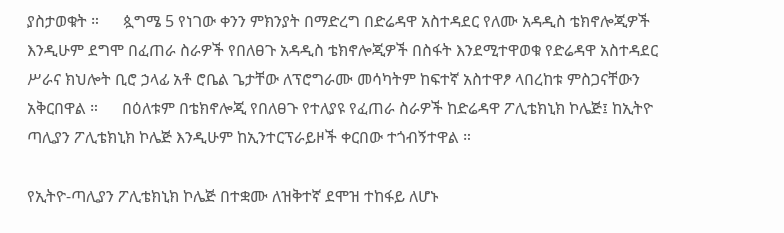ያስታወቁት ።      ጷግሜ 5 የነገው ቀንን ምክንያት በማድረግ በድሬዳዋ አስተዳደር የለሙ አዳዲስ ቴክኖሎጂዎች እንዲሁም ደግሞ በፈጠራ ስራዎች የበለፀጉ አዳዲስ ቴክኖሎጂዎች በስፋት እንደሚተዋወቁ የድሬዳዋ አስተዳደር ሥራና ክህሎት ቢሮ ኃላፊ አቶ ሮቤል ጌታቸው ለፕሮግራሙ መሳካትም ከፍተኛ አስተዋፆ ላበረከቱ ምስጋናቸውን አቅርበዋል ።      በዕለቱም በቴክኖሎጂ የበለፀጉ የተለያዩ የፈጠራ ስራዎች ከድሬዳዋ ፖሊቴክኒክ ኮሌጅ፤ ከኢትዮ ጣሊያን ፖሊቴክኒክ ኮሌጅ እንዲሁም ከኢንተርፕራይዞች ቀርበው ተጎብኝተዋል ።

የኢትዮ-ጣሊያን ፖሊቴክኒክ ኮሌጅ በተቋሙ ለዝቅተኛ ደሞዝ ተከፋይ ለሆኑ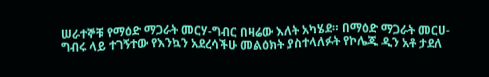ሠራተኞቹ የማዕድ ማጋራት መርሃ-ግብር በዛሬው እለት አካሄደ። በማዕድ ማጋራት መርሀ-ግብሩ ላይ ተገኝተው የእንኳን አደረሳችሁ መልዕክት ያስተላለፉት የኮሌጁ ዲን አቶ ታደለ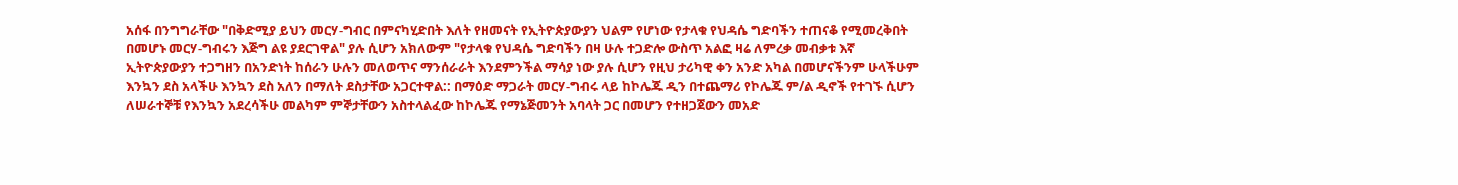አሰፋ በንግግራቸው "በቅድሚያ ይህን መርሃ-ግብር በምናካሂድበት እለት የዘመናት የኢትዮጵያውያን ህልም የሆነው የታላቁ የህዳሴ ግድባችን ተጠናቆ የሚመረቅበት በመሆኑ መርሃ-ግብሩን እጅግ ልዩ ያደርገዋል" ያሉ ሲሆን አክለውም "የታላቁ የህዳሴ ግድባችን በዛ ሁሉ ተጋድሎ ውስጥ አልፎ ዛሬ ለምረቃ መብቃቱ እኛ ኢትዮጵያውያን ተጋግዘን በአንድነት ከሰራን ሁሉን መለወጥና ማንሰራራት እንደምንችል ማሳያ ነው ያሉ ሲሆን የዚህ ታሪካዊ ቀን አንድ አካል በመሆናችንም ሁላችሁም እንኳን ደስ አላችሁ እንኳን ደስ አለን በማለት ደስታቸው አጋርተዋል:: በማዕድ ማጋራት መርሃ-ግብሩ ላይ ከኮሌጁ ዲን በተጨማሪ የኮሌጁ ም/ል ዲኖች የተገኙ ሲሆን ለሠራተኞቹ የእንኳን አደረሳችሁ መልካም ምኞታቸውን አስተላልፈው ከኮሌጁ የማኔጅመንት አባላት ጋር በመሆን የተዘጋጀውን መአድ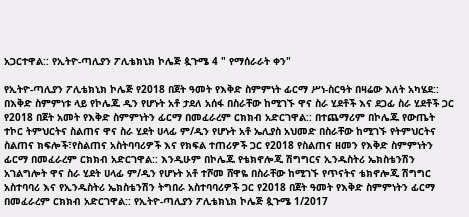አጋርተዋል:: የኢትዮ-ጣሊያን ፖሊቴክኒክ ኮሌጅ ጷጉሜ 4 " የማሰራራት ቀን"

የኢትዮ-ጣሊያን ፖሊቴክኒክ ኮሌጅ የ2018 በጀት ዓመት የእቅድ ስምምነት ፊርማ ሥነ-ስርዓት በዛሬው እለት አካሄደ:: በእቅድ ስምምነቱ ላይ የኮሌጁ ዲን የሆኑት አቶ ታደለ አሰፋ በስራቸው ከሚገኙ ዋና ስራ ሂደቶች እና ደጋፊ ስራ ሂደቶች ጋር የ2018 በጀት አመት የእቅድ ስምምነትን ፊርማ በመፈራረም ርክክብ አድርገዋል:: በተጨማሪም በኮሌጁ የውጤት ተኮር ትምህርትና ስልጠና ዋና ስራ ሂደት ሀላፊ ም/ዲን የሆኑት አቶ ኤሊያስ አህመድ በስራቸው ከሚገኙ የትምህርትና ስልጠና ክፍሎች፣የስልጠና አስትባባሪዎች እና የክፍል ተጠሪዎች ጋር የ2018 የስልጠና ዘመን የእቅድ ስምምነትን ፊርማ በመፈራረም ርክክብ አድርገዋል:: እንዲሁም በኮሌጁ የቴክኖሎጂ ሽግግርና ኢንዱስትሪ ኤክስቴንሽን አገልግሎት ዋና ስራ ሂደት ሀላፊ ም/ዲን የሆኑት አቶ ተሾመ ሸዋዬ በስራቸው ከሚገኙ የጥናትና ቴክኖሎጂ ሽግግር አስተባባሪ እና የኢንዱስትሪ ኤክስቴንሽን ትግበራ አስተባባሪዎች ጋር የ2018 በጀት ዓመት የእቅድ ስምምነትን ፊርማ በመፈራረም ርክክብ አድርገዋል:: የኢትዮ-ጣሊያን ፖሊቴክኒክ ኮሌጅ ጷጉሜ 1/2017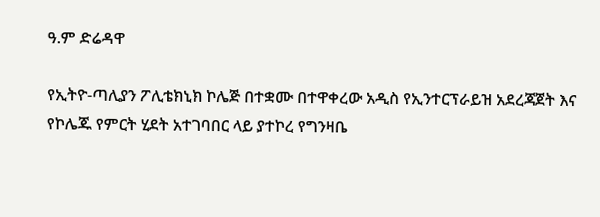ዓ.ም ድሬዳዋ

የኢትዮ-ጣሊያን ፖሊቴክኒክ ኮሌጅ በተቋሙ በተዋቀረው አዲስ የኢንተርፕራይዝ አደረጃጀት እና የኮሌጁ የምርት ሂደት አተገባበር ላይ ያተኮረ የግንዛቤ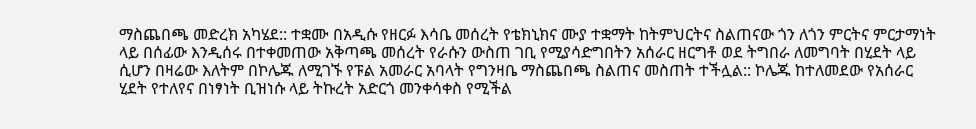ማስጨበጫ መድረክ አካሄደ:: ተቋሙ በአዲሱ የዘርፉ እሳቤ መሰረት የቴክኒክና ሙያ ተቋማት ከትምህርትና ስልጠናው ጎን ለጎን ምርትና ምርታማነት ላይ በሰፊው እንዲሰሩ በተቀመጠው አቅጣጫ መሰረት የራሱን ውስጠ ገቢ የሚያሳድግበትን አሰራር ዘርግቶ ወደ ትግበራ ለመግባት በሂደት ላይ ሲሆን በዛሬው እለትም በኮሌጁ ለሚገኙ የፑል አመራር አባላት የግንዛቤ ማስጨበጫ ስልጠና መስጠት ተችሏል:: ኮሌጁ ከተለመደው የአሰራር ሂደት የተለየና በነፃነት ቢዝነሱ ላይ ትኩረት አድርጎ መንቀሳቀስ የሚችል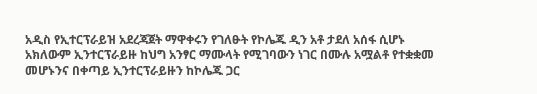አዲስ የኢተርፕራይዝ አደረጃጀት ማዋቀሩን የገለፁት የኮሌጁ ዲን አቶ ታደለ አሰፋ ሲሆኑ አክለውም ኢንተርፕራይዙ ከህግ አንፃር ማሙላት የሚገባውን ነገር በሙሉ አሟልቶ የተቋቋመ መሆኑንና በቀጣይ ኢንተርፕራይዙን ከኮሌጁ ጋር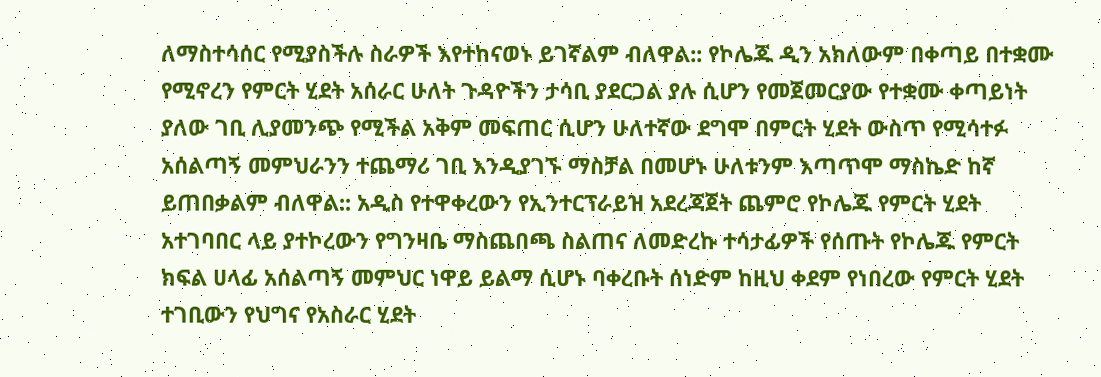ለማስተሳሰር የሚያስችሉ ስራዎች እየተከናወኑ ይገኛልም ብለዋል:: የኮሌጁ ዲን አክለውም በቀጣይ በተቋሙ የሚኖረን የምርት ሂደት አሰራር ሁለት ጉዳዮችን ታሳቢ ያደርጋል ያሉ ሲሆን የመጀመርያው የተቋሙ ቀጣይነት ያለው ገቢ ሊያመንጭ የሚችል አቅም መፍጠር ሲሆን ሁለተኛው ደግሞ በምርት ሂደት ውስጥ የሚሳተፉ አሰልጣኝ መምህራንን ተጨማሪ ገቢ እንዲያገኙ ማስቻል በመሆኑ ሁለቱንም እጣጥሞ ማስኬድ ከኛ ይጠበቃልም ብለዋል:: አዲስ የተዋቀረውን የኢንተርፕራይዝ አደረጃጀት ጨምሮ የኮሌጁ የምርት ሂደት አተገባበር ላይ ያተኮረውን የግንዛቤ ማስጨበጫ ስልጠና ለመድረኩ ተሳታፊዎች የሰጡት የኮሌጁ የምርት ክፍል ሀላፊ አሰልጣኝ መምህር ነዋይ ይልማ ሲሆኑ ባቀረቡት ሰነድም ከዚህ ቀደም የነበረው የምርት ሂደት ተገቢውን የህግና የአስራር ሂደት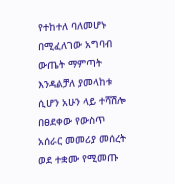የተከተለ ባለመሆኑ በሚፈለገው አግባብ ውጤት ማምጣት እንዳልቻለ ያመላከቱ ሲሆን አሁን ላይ ተሻሽሎ በፀደቀው የውስጥ አሰራር መመሪያ መሰረት ወደ ተቋሙ የሚመጡ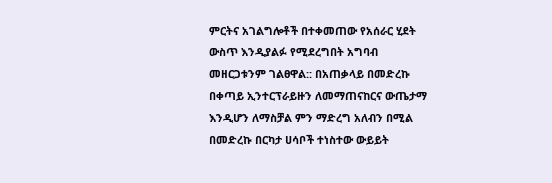ምርትና አገልግሎቶች በተቀመጠው የአሰራር ሂደት ውስጥ እንዲያልፉ የሚደረግበት አግባብ መዘርጋቱንም ገልፀዋል:: በአጠቃላይ በመድረኩ በቀጣይ ኢንተርፕራይዙን ለመማጠናከርና ውጤታማ እንዲሆን ለማስቻል ምን ማድረግ አለብን በሚል በመድረኩ በርካታ ሀሳቦች ተነስተው ውይይት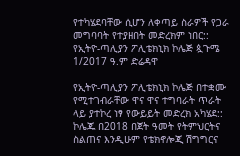የተካሄደባቸው ሲሆን ለቀጣይ ስራዎች የጋራ መግባባት የተያዘበት መድረክም ነበር:: የኢትዮ-ጣሊያን ፖሊቴክኒክ ኮሌጅ ጷጉሜ 1/2017 ዓ.ም ድሬዳዋ

የኢትዮ-ጣሊያን ፖሊቴክኒክ ኮሌጅ በተቋሙ የሚተገብራቸው ዋና ዋና ተግባራት ጥራት ላይ ያተኮረ ነፃ የውይይት መድረክ አካሄደ:: ኮሌጁ በ2018 በጀት ዓመት የትምህርትና ስልጠና እንዲሁም የቴክኖሎጂ ሽግግርና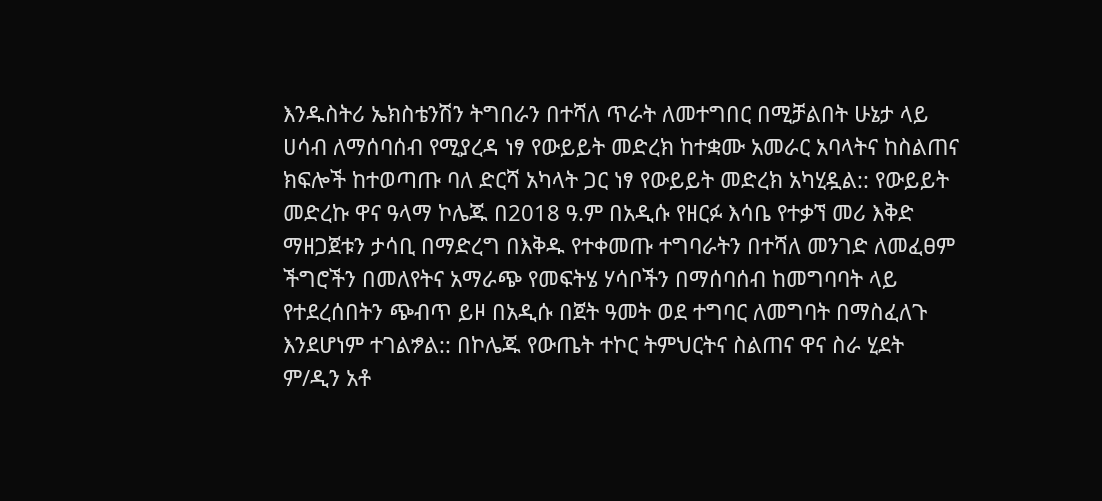እንዱስትሪ ኤክስቴንሽን ትግበራን በተሻለ ጥራት ለመተግበር በሚቻልበት ሁኔታ ላይ ሀሳብ ለማሰባሰብ የሚያረዳ ነፃ የውይይት መድረክ ከተቋሙ አመራር አባላትና ከስልጠና ክፍሎች ከተወጣጡ ባለ ድርሻ አካላት ጋር ነፃ የውይይት መድረክ አካሂዷል:: የውይይት መድረኩ ዋና ዓላማ ኮሌጁ በ2018 ዓ.ም በአዲሱ የዘርፉ እሳቤ የተቃኘ መሪ እቅድ ማዘጋጀቱን ታሳቢ በማድረግ በእቅዱ የተቀመጡ ተግባራትን በተሻለ መንገድ ለመፈፀም ችግሮችን በመለየትና አማራጭ የመፍትሄ ሃሳቦችን በማሰባሰብ ከመግባባት ላይ የተደረሰበትን ጭብጥ ይዞ በአዲሱ በጀት ዓመት ወደ ተግባር ለመግባት በማስፈለጉ እንደሆነም ተገልፇል:: በኮሌጁ የውጤት ተኮር ትምህርትና ስልጠና ዋና ስራ ሂደት ም/ዲን አቶ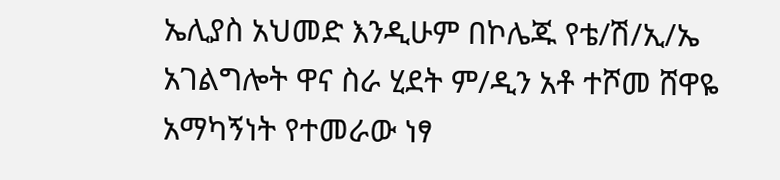ኤሊያስ አህመድ እንዲሁም በኮሌጁ የቴ/ሽ/ኢ/ኤ አገልግሎት ዋና ስራ ሂደት ም/ዲን አቶ ተሾመ ሸዋዬ አማካኝነት የተመራው ነፃ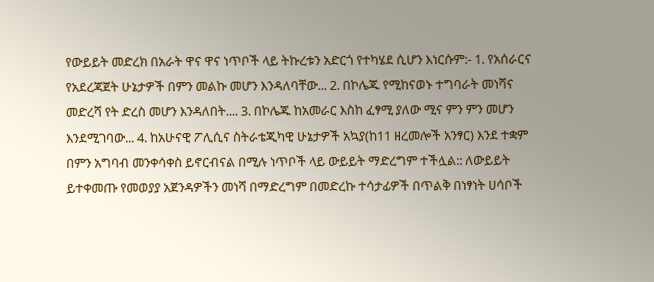የውይይት መድረክ በአራት ዋና ዋና ነጥቦች ላይ ትኩረቱን አድርጎ የተካሄደ ሲሆን እነርሱም:- 1. የአሰራርና የአደረጃጀት ሁኔታዎች በምን መልኩ መሆን እንዳለባቸው... 2. በኮሌጁ የሚከናወኑ ተግባራት መነሻና መድረሻ የት ድረስ መሆን እንዳለበት.... 3. በኮሌጁ ከአመራር እስከ ፈፃሚ ያለው ሚና ምን ምን መሆን እንደሚገባው... 4. ከአሁናዊ ፖሊሲና ስትራቴጂካዊ ሁኔታዎች አኳያ(ከ11 ዘረመሎች አንፃር) እንደ ተቋም በምን አግባብ መንቀሳቀስ ይኖርብናል በሚሉ ነጥቦች ላይ ውይይት ማድረግም ተችሏል:: ለውይይት ይተቀመጡ የመወያያ አጀንዳዎችን መነሻ በማድረግም በመድረኩ ተሳታፊዎች በጥልቅ በነፃነት ሀሳቦች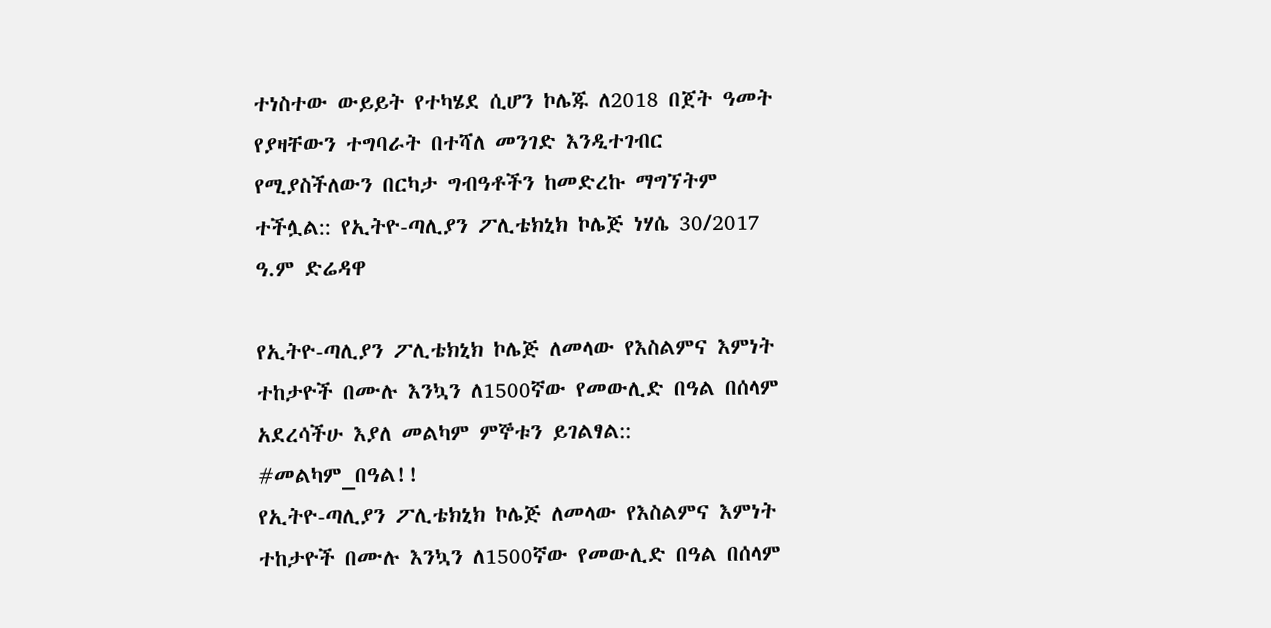ተነስተው ውይይት የተካሄደ ሲሆን ኮሌጁ ለ2018 በጀት ዓመት የያዛቸውን ተግባራት በተሻለ መንገድ እንዲተገብር የሚያስችለውን በርካታ ግብዓቶችን ከመድረኩ ማግኘትም ተችሏል:: የኢትዮ-ጣሊያን ፖሊቴክኒክ ኮሌጅ ነሃሴ 30/2017 ዓ.ም ድሬዳዋ

የኢትዮ-ጣሊያን ፖሊቴክኒክ ኮሌጅ ለመላው የእስልምና እምነት ተከታዮች በሙሉ እንኳን ለ1500ኛው የመውሊድ በዓል በሰላም አደረሳችሁ እያለ መልካም ምኞቱን ይገልፃል:: #መልካም_በዓል!!
የኢትዮ-ጣሊያን ፖሊቴክኒክ ኮሌጅ ለመላው የእስልምና እምነት ተከታዮች በሙሉ እንኳን ለ1500ኛው የመውሊድ በዓል በሰላም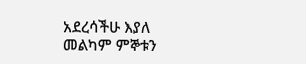አደረሳችሁ እያለ መልካም ምኞቱን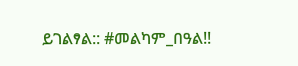ይገልፃል:: #መልካም_በዓል!!